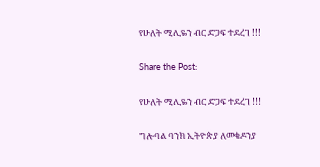የሁለት ሚሊዬን ብር ድጋፍ ተደረገ !!!

Share the Post:

የሁለት ሚሊዬን ብር ድጋፍ ተደረገ !!!

ግሎባል ባንክ ኢትዮጵያ ለመቄዶንያ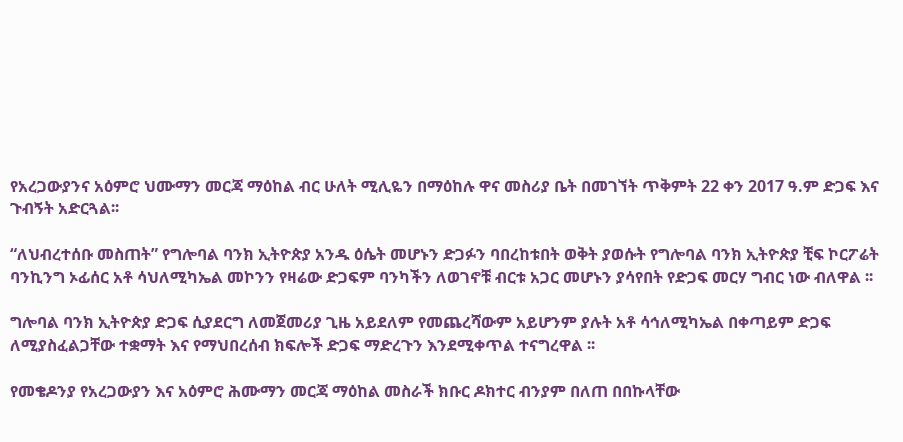የአረጋውያንና አዕምሮ ህሙማን መርጃ ማዕከል ብር ሁለት ሚሊዬን በማዕከሉ ዋና መስሪያ ቤት በመገኘት ጥቅምት 22 ቀን 2017 ዓ.ም ድጋፍ እና ጉብኝት አድርጓል፡፡

“ለህብረተሰቡ መስጠት” የግሎባል ባንክ ኢትዮጵያ አንዱ ዕሴት መሆኑን ድጋፉን ባበረከቱበት ወቅት ያወሱት የግሎባል ባንክ ኢትዮጵያ ቺፍ ኮርፖሬት ባንኪንግ ኦፊሰር አቶ ሳህለሚካኤል መኮንን የዛሬው ድጋፍም ባንካችን ለወገኖቹ ብርቱ አጋር መሆኑን ያሳየበት የድጋፍ መርሃ ግብር ነው ብለዋል ፡፡

ግሎባል ባንክ ኢትዮጵያ ድጋፍ ሲያደርግ ለመጀመሪያ ጊዜ አይደለም የመጨረሻውም አይሆንም ያሉት አቶ ሳኅለሚካኤል በቀጣይም ድጋፍ ለሚያስፈልጋቸው ተቋማት እና የማህበረሰብ ክፍሎች ድጋፍ ማድረጉን እንደሚቀጥል ተናግረዋል ፡፡

የመቄዶንያ የአረጋውያን እና አዕምሮ ሕሙማን መርጃ ማዕከል መስራች ክቡር ዶክተር ብንያም በለጠ በበኩላቸው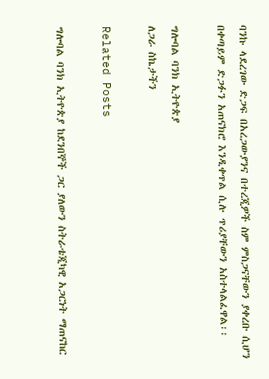ባንኩ ላደረገው ድጋፍ በአረጋውያንና በተረጂዎች ስም ምስጋናቸውን ያቀረቡ ሲሆን በቀጣይም ድጋፉን አጠናክሮ እንዲቀጥል ሲሉ ጥሪያቸውን አስተላልፈዋል፡፡

ግሎባል ባንክ ኢትዮጵያ
ለጋራ ስኬታችን

Related Posts

ግሎባል ባንክ ኢትዮጵያ ከደንበኞች ጋር ያለውን ስትራቴጂካዊ አጋርነት ማጠናከር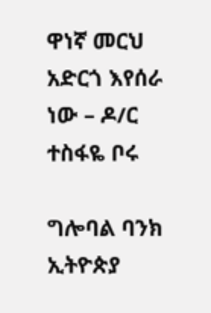ዋነኛ መርህ አድርጎ እየሰራ ነው – ዶ/ር ተስፋዬ ቦሩ

ግሎባል ባንክ ኢትዮጵያ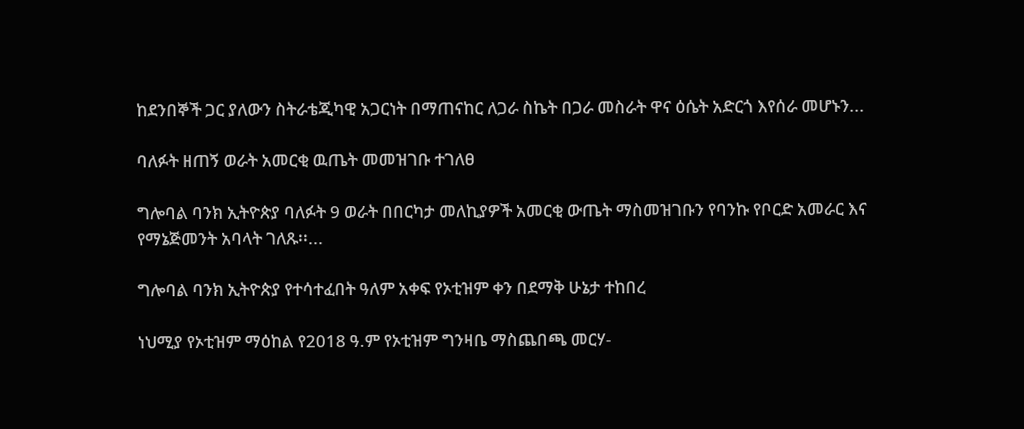ከደንበኞች ጋር ያለውን ስትራቴጂካዊ አጋርነት በማጠናከር ለጋራ ስኬት በጋራ መስራት ዋና ዕሴት አድርጎ እየሰራ መሆኑን...

ባለፉት ዘጠኝ ወራት አመርቂ ዉጤት መመዝገቡ ተገለፀ

ግሎባል ባንክ ኢትዮጵያ ባለፉት 9 ወራት በበርካታ መለኪያዎች አመርቂ ውጤት ማስመዝገቡን የባንኩ የቦርድ አመራር እና የማኔጅመንት አባላት ገለጹ፡፡...

ግሎባል ባንክ ኢትዮጵያ የተሳተፈበት ዓለም አቀፍ የኦቲዝም ቀን በደማቅ ሁኔታ ተከበረ

ነህሚያ የኦቲዝም ማዕከል የ2018 ዓ.ም የኦቲዝም ግንዛቤ ማስጨበጫ መርሃ-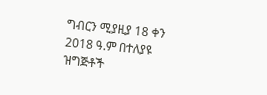ግብርን ሚያዚያ 18 ቀን 2018 ዓ.ም በተለያዩ ዝግጅቶች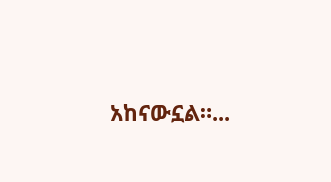አከናውኗል።...